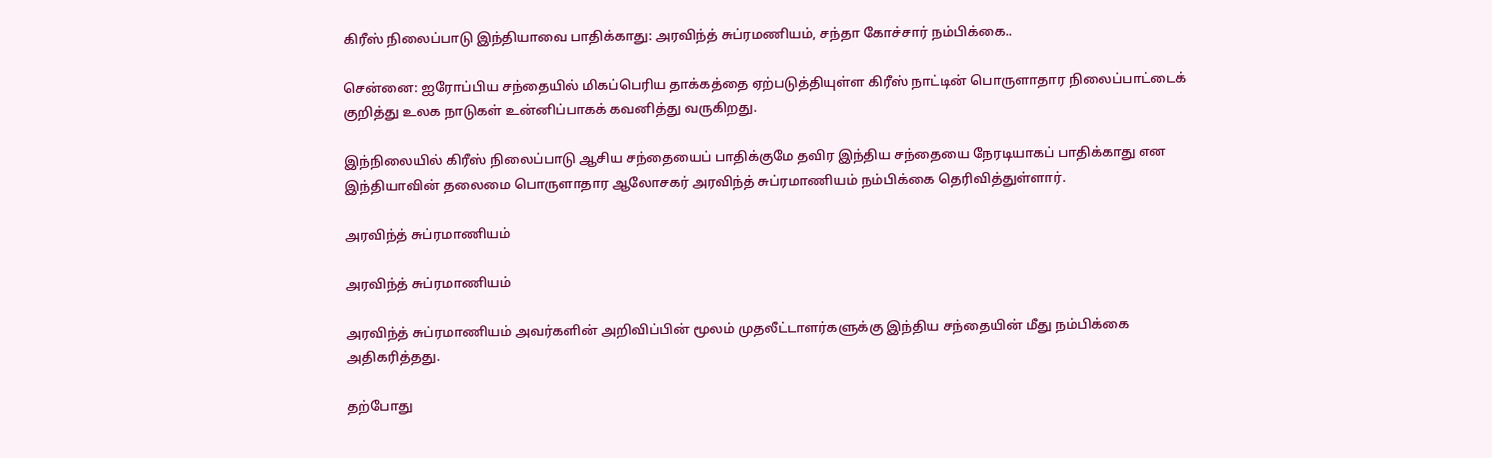கிரீஸ் நிலைப்பாடு இந்தியாவை பாதிக்காது: அரவிந்த் சுப்ரமணியம், சந்தா கோச்சார் நம்பிக்கை..

சென்னை: ஐரோப்பிய சந்தையில் மிகப்பெரிய தாக்கத்தை ஏற்படுத்தியுள்ள கிரீஸ் நாட்டின் பொருளாதார நிலைப்பாட்டைக் குறித்து உலக நாடுகள் உன்னிப்பாகக் கவனித்து வருகிறது.

இந்நிலையில் கிரீஸ் நிலைப்பாடு ஆசிய சந்தையைப் பாதிக்குமே தவிர இந்திய சந்தையை நேரடியாகப் பாதிக்காது என இந்தியாவின் தலைமை பொருளாதார ஆலோசகர் அரவிந்த் சுப்ரமாணியம் நம்பிக்கை தெரிவித்துள்ளார்.

அரவிந்த் சுப்ரமாணியம்

அரவிந்த் சுப்ரமாணியம்

அரவிந்த் சுப்ரமாணியம் அவர்களின் அறிவிப்பின் மூலம் முதலீட்டாளர்களுக்கு இந்திய சந்தையின் மீது நம்பிக்கை அதிகரித்தது.

தற்போது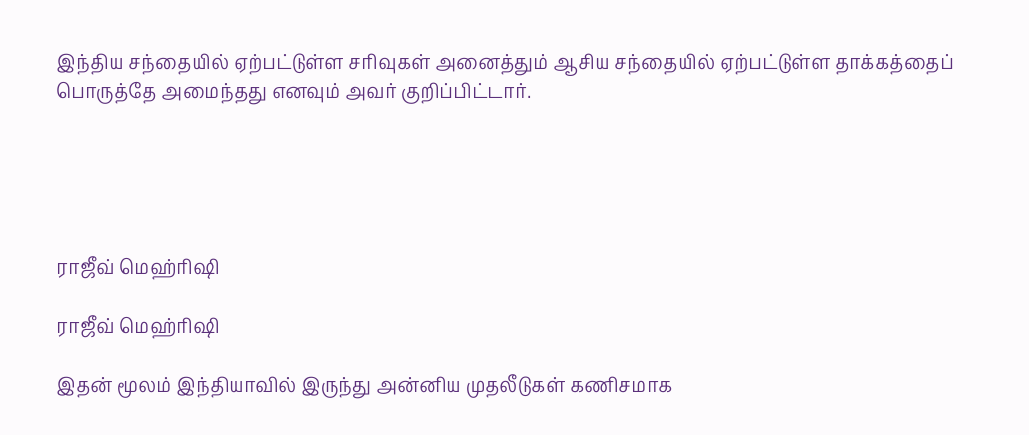இந்திய சந்தையில் ஏற்பட்டுள்ள சரிவுகள் அனைத்தும் ஆசிய சந்தையில் ஏற்பட்டுள்ள தாக்கத்தைப் பொருத்தே அமைந்தது எனவும் அவர் குறிப்பிட்டார்.





ராஜீவ் மெஹ்ரிஷி

ராஜீவ் மெஹ்ரிஷி

இதன் மூலம் இந்தியாவில் இருந்து அன்னிய முதலீடுகள் கணிசமாக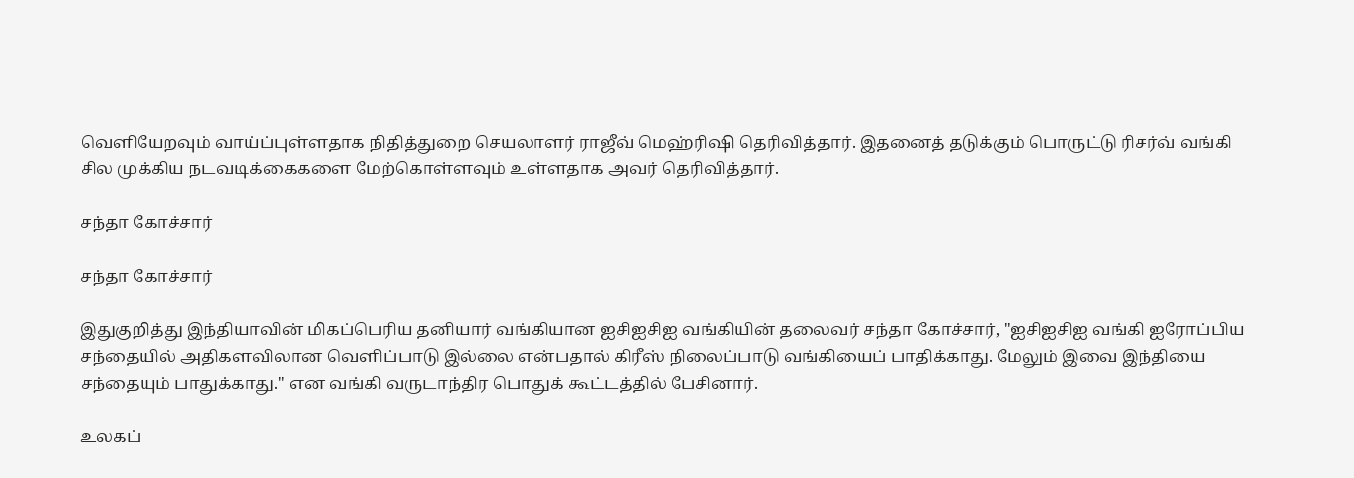வெளியேறவும் வாய்ப்புள்ளதாக நிதித்துறை செயலாளர் ராஜீவ் மெஹ்ரிஷி தெரிவித்தார். இதனைத் தடுக்கும் பொருட்டு ரிசர்வ் வங்கி சில முக்கிய நடவடிக்கைகளை மேற்கொள்ளவும் உள்ளதாக அவர் தெரிவித்தார்.

சந்தா கோச்சார்

சந்தா கோச்சார்

இதுகுறித்து இந்தியாவின் மிகப்பெரிய தனியார் வங்கியான ஐசிஐசிஐ வங்கியின் தலைவர் சந்தா கோச்சார், "ஐசிஐசிஐ வங்கி ஐரோப்பிய சந்தையில் அதிகளவிலான வெளிப்பாடு இல்லை என்பதால் கிரீஸ் நிலைப்பாடு வங்கியைப் பாதிக்காது. மேலும் இவை இந்தியை சந்தையும் பாதுக்காது." என வங்கி வருடாந்திர பொதுக் கூட்டத்தில் பேசினார்.

உலகப்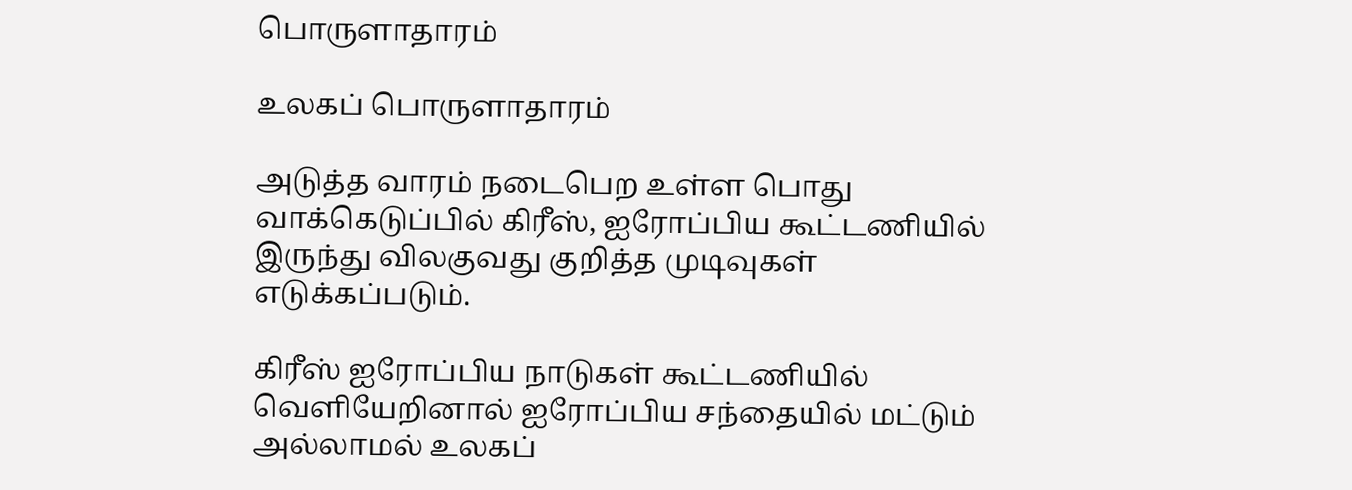பொருளாதாரம்

உலகப் பொருளாதாரம்

அடுத்த வாரம் நடைபெற உள்ள பொது வாக்கெடுப்பில் கிரீஸ், ஐரோப்பிய கூட்டணியில் இருந்து விலகுவது குறித்த முடிவுகள் எடுக்கப்படும்.

கிரீஸ் ஐரோப்பிய நாடுகள் கூட்டணியில் வெளியேறினால் ஐரோப்பிய சந்தையில் மட்டும் அல்லாமல் உலகப்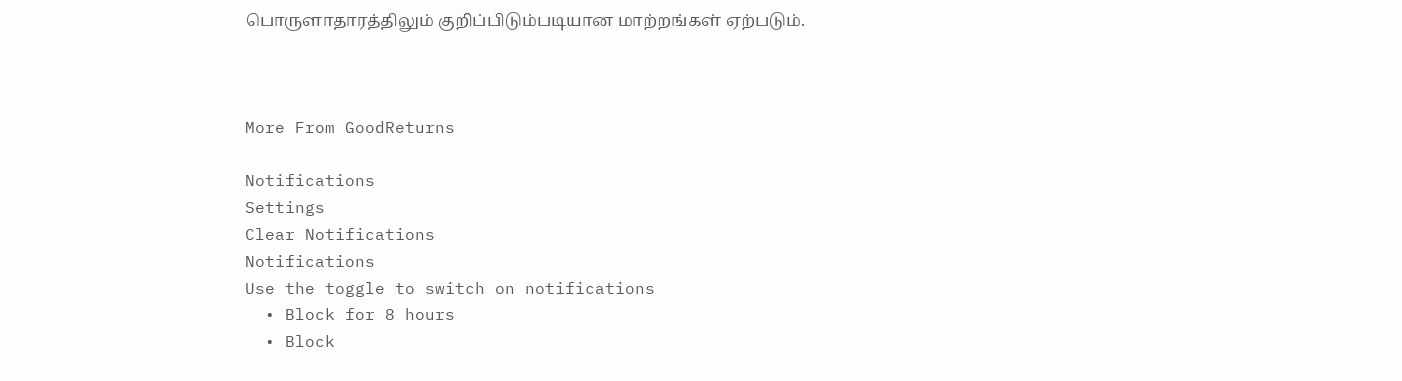பொருளாதாரத்திலும் குறிப்பிடும்படியான மாற்றங்கள் ஏற்படும்.



More From GoodReturns

Notifications
Settings
Clear Notifications
Notifications
Use the toggle to switch on notifications
  • Block for 8 hours
  • Block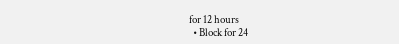for 12 hours
  • Block for 24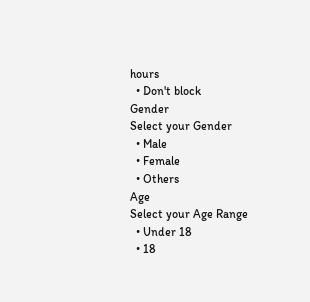hours
  • Don't block
Gender
Select your Gender
  • Male
  • Female
  • Others
Age
Select your Age Range
  • Under 18
  • 18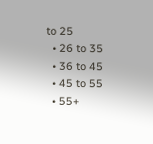to 25
  • 26 to 35
  • 36 to 45
  • 45 to 55
  • 55+